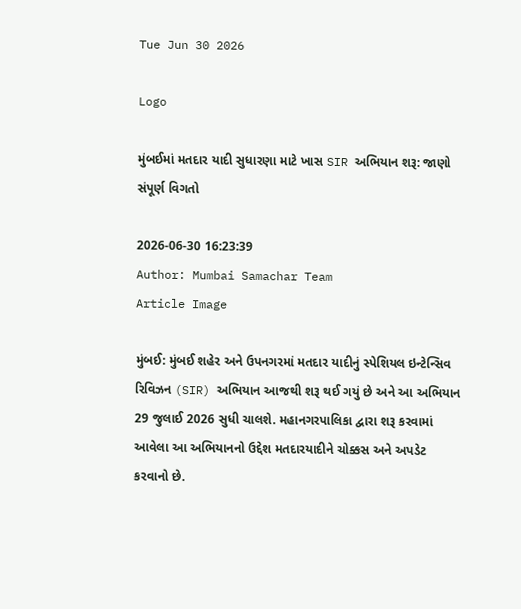Tue Jun 30 2026

Logo

મુંબઈમાં મતદાર યાદી સુધારણા માટે ખાસ SIR અભિયાન શરૂ: જાણો સંપૂર્ણ વિગતો

2026-06-30 16:23:39
Author: Mumbai Samachar Team
Article Image

મુંબઈ: મુંબઈ શહેર અને ઉપનગરમાં મતદાર યાદીનું સ્પેશિયલ ઇન્ટેન્સિવ રિવિઝન (SIR) અભિયાન આજથી શરૂ થઈ ગયું છે અને આ અભિયાન 29 જુલાઈ 2026 સુધી ચાલશે. મહાનગરપાલિકા દ્વારા શરૂ કરવામાં આવેલા આ અભિયાનનો ઉદ્દેશ મતદારયાદીને ચોક્કસ અને અપડેટ કરવાનો છે.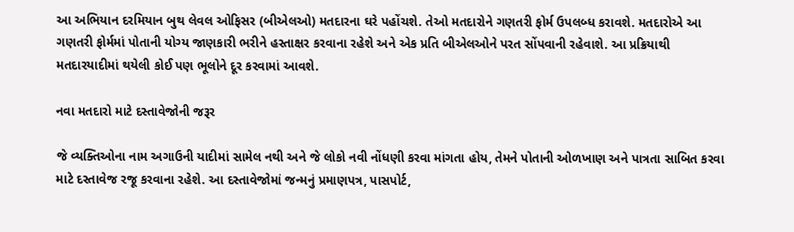આ અભિયાન દરમિયાન બુથ લેવલ ઓફિસર (બીએલઓ) મતદારના ઘરે પહોંચશે. તેઓ મતદારોને ગણતરી ફોર્મ ઉપલબ્ધ કરાવશે. મતદારોએ આ ગણતરી ફોર્મમાં પોતાની યોગ્ય જાણકારી ભરીને હસ્તાક્ષર કરવાના રહેશે અને એક પ્રતિ બીએલઓને પરત સોંપવાની રહેવાશે. આ પ્રક્રિયાથી મતદારયાદીમાં થયેલી કોઈ પણ ભૂલોને દૂર કરવામાં આવશે.

નવા મતદારો માટે દસ્તાવેજોની જરૂર

જે વ્યક્તિઓના નામ અગાઉની યાદીમાં સામેલ નથી અને જે લોકો નવી નોંધણી કરવા માંગતા હોય, તેમને પોતાની ઓળખાણ અને પાત્રતા સાબિત કરવા માટે દસ્તાવેજ રજૂ કરવાના રહેશે. આ દસ્તાવેજોમાં જન્મનું પ્રમાણપત્ર, પાસપોર્ટ,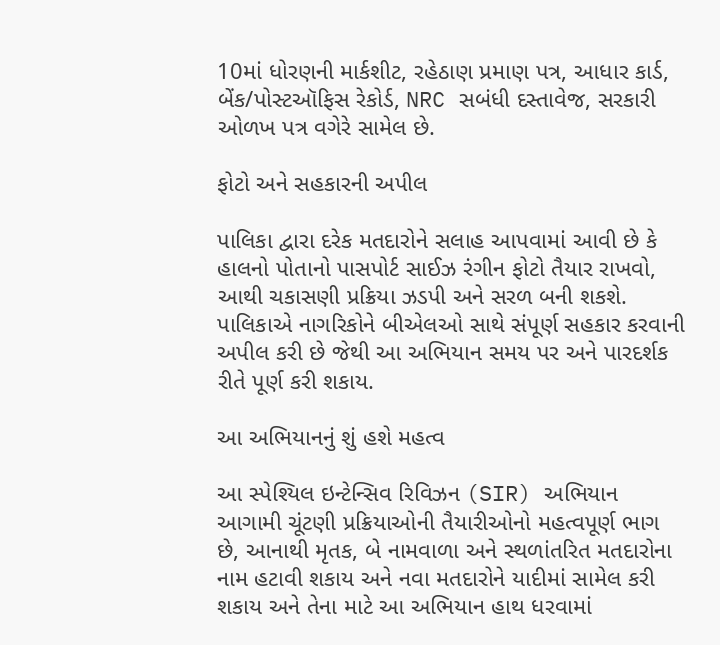10માં ધોરણની માર્કશીટ, રહેઠાણ પ્રમાણ પત્ર, આધાર કાર્ડ, બેંક/પોસ્ટઑફિસ રેકોર્ડ, NRC સબંધી દસ્તાવેજ, સરકારી ઓળખ પત્ર વગેરે સામેલ છે.

ફોટો અને સહકારની અપીલ

પાલિકા દ્વારા દરેક મતદારોને સલાહ આપવામાં આવી છે કે હાલનો પોતાનો પાસપોર્ટ સાઈઝ રંગીન ફોટો તૈયાર રાખવો, આથી ચકાસણી પ્રક્રિયા ઝડપી અને સરળ બની શકશે. પાલિકાએ નાગરિકોને બીએલઓ સાથે સંપૂર્ણ સહકાર કરવાની અપીલ કરી છે જેથી આ અભિયાન સમય પર અને પારદર્શક રીતે પૂર્ણ કરી શકાય.

આ અભિયાનનું શું હશે મહત્વ

આ સ્પેશ્યિલ ઇન્ટેન્સિવ રિવિઝન (SIR) અભિયાન આગામી ચૂંટણી પ્રક્રિયાઓની તૈયારીઓનો મહત્વપૂર્ણ ભાગ છે, આનાથી મૃતક, બે નામવાળા અને સ્થળાંતરિત મતદારોના નામ હટાવી શકાય અને નવા મતદારોને યાદીમાં સામેલ કરી શકાય અને તેના માટે આ અભિયાન હાથ ધરવામાં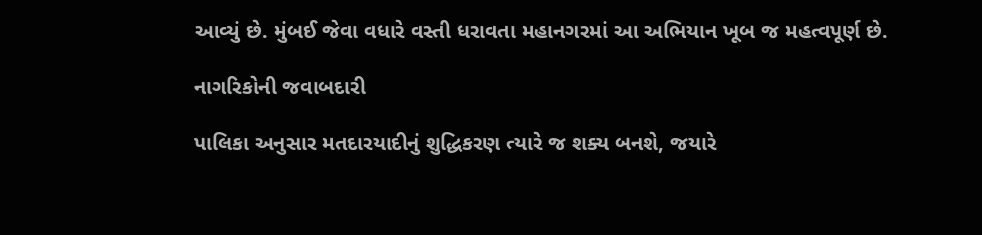આવ્યું છે. મુંબઈ જેવા વધારે વસ્તી ધરાવતા મહાનગરમાં આ અભિયાન ખૂબ જ મહત્વપૂર્ણ છે.

નાગરિકોની જવાબદારી

પાલિકા અનુસાર મતદારયાદીનું શુદ્ધિકરણ ત્યારે જ શક્ય બનશે, જયારે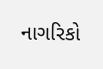નાગરિકો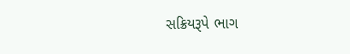સક્રિયરૂપે ભાગ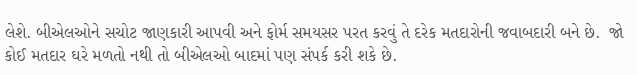લેશે. બીએલઓને સચોટ જાણકારી આપવી અને ફોર્મ સમયસર પરત કરવું તે દરેક મતદારોની જવાબદારી બને છે.  જો કોઈ મતદાર ઘરે મળતો નથી તો બીએલઓ બાદમાં પણ સંપર્ક કરી શકે છે.